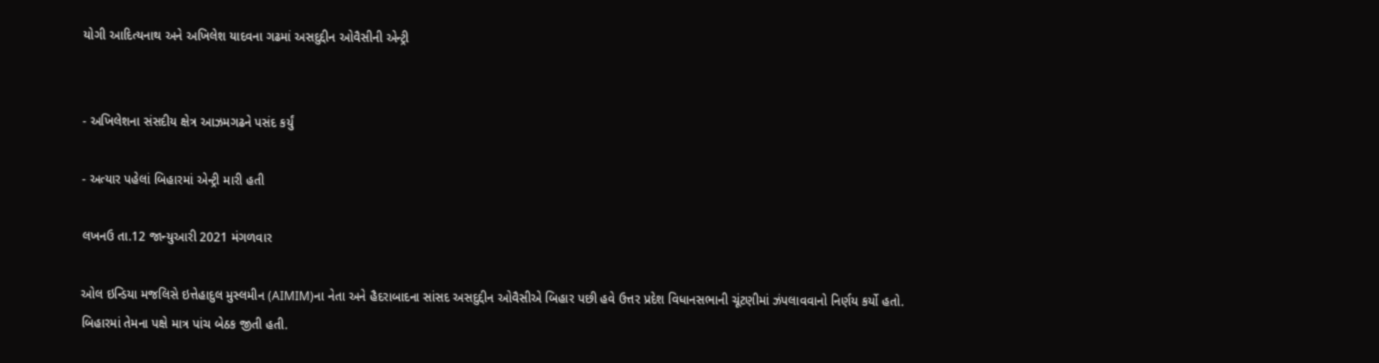યોગી આદિત્યનાથ અને અખિલેશ યાદવના ગઢમાં અસદુદ્દીન ઓવૈસીની એન્ટ્રી


- અખિલેશના સંસદીય ક્ષેત્ર આઝમગઢને પસંદ કર્યું

- અત્યાર પહેલાં બિહારમાં એન્ટ્રી મારી હતી

લખનઉ તા.12 જાન્યુઆરી 2021 મંગળવાર

ઓલ ઇન્ડિયા મજલિસે ઇત્તેહાદુલ મુસ્લમીન (AIMIM)ના નેતા અને હૈદરાબાદના સાંસદ અસદુદ્દીન ઓવૈસીએ બિહાર પછી હવે ઉત્તર પ્રદેશ વિધાનસભાની ચૂંટણીમાં ઝંપલાવવાનો નિર્ણય કર્યો હતો. બિહારમાં તેમના પક્ષે માત્ર પાંચ બેઠક જીતી હતી.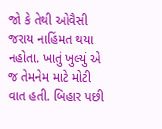જો કે તેથી ઓવૈસી જરાય નાહિંમત થયા નહોતા. ખાતું ખુલ્યું એ જ તેમનેમ માટે મોટી વાત હતી. બિહાર પછી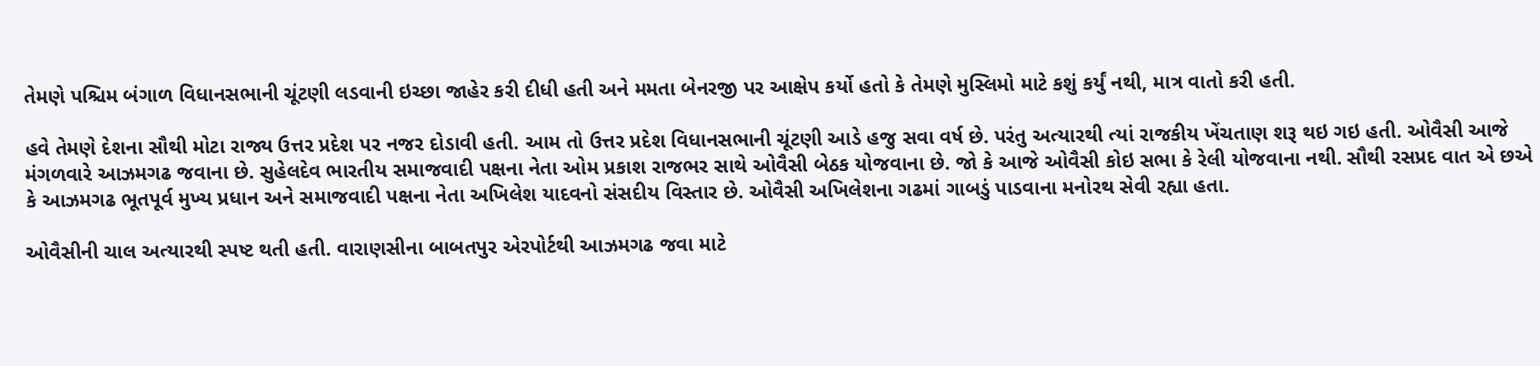તેમણે પશ્ચિમ બંગાળ વિધાનસભાની ચૂંટણી લડવાની ઇચ્છા જાહેર કરી દીધી હતી અને મમતા બેનરજી પર આક્ષેપ કર્યો હતો કે તેમણે મુસ્લિમો માટે કશું કર્યું નથી, માત્ર વાતો કરી હતી.

હવે તેમણે દેશના સૌથી મોટા રાજ્ય ઉત્તર પ્રદેશ પર નજર દોડાવી હતી. આમ તો ઉત્તર પ્રદેશ વિધાનસભાની ચૂંટણી આડે હજુ સવા વર્ષ છે. પરંતુ અત્યારથી ત્યાં રાજકીય ખેંચતાણ શરૂ થઇ ગઇ હતી. ઓવૈસી આજે મંગળવારે આઝમગઢ જવાના છે. સુહેલદેવ ભારતીય સમાજવાદી પક્ષના નેતા ઓમ પ્રકાશ રાજભર સાથે ઓવૈસી બેઠક યોજવાના છે. જો કે આજે ઓવૈસી કોઇ સભા કે રેલી યોજવાના નથી. સૌથી રસપ્રદ વાત એ છએ કે આઝમગઢ ભૂતપૂર્વ મુખ્ય પ્રધાન અને સમાજવાદી પક્ષના નેતા અખિલેશ યાદવનો સંસદીય વિસ્તાર છે. ઓવૈસી અખિલેશના ગઢમાં ગાબડું પાડવાના મનોરથ સેવી રહ્યા હતા.

ઓવૈસીની ચાલ અત્યારથી સ્પષ્ટ થતી હતી. વારાણસીના બાબતપુર એરપોર્ટથી આઝમગઢ જવા માટે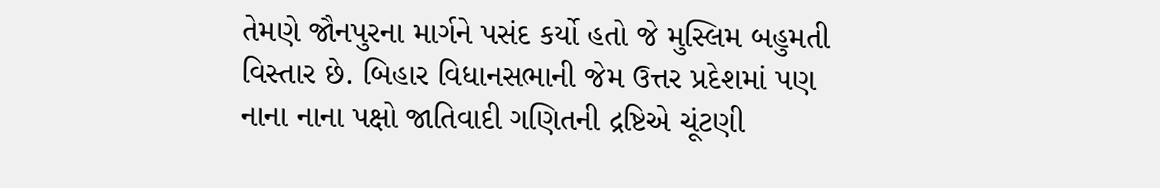તેમણે જૌનપુરના માર્ગને પસંદ કર્યો હતો જે મુસ્લિમ બહુમતી વિસ્તાર છે. બિહાર વિધાનસભાની જેમ ઉત્તર પ્રદેશમાં પણ નાના નાના પક્ષો જાતિવાદી ગણિતની દ્રષ્ટિએ ચૂંટણી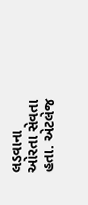લડવાના ઓરતા સેવતા હતા. એટલેજ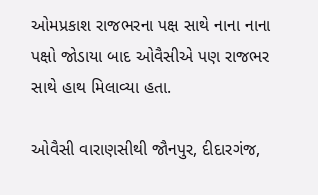ઓમપ્રકાશ રાજભરના પક્ષ સાથે નાના નાના પક્ષો જોડાયા બાદ ઓવૈસીએ પણ રાજભર સાથે હાથ મિલાવ્યા હતા.

ઓવૈસી વારાણસીથી જૌનપુર, દીદારગંજ,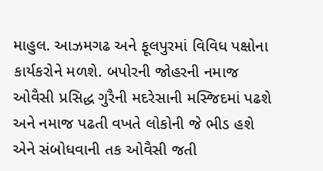માહુલ. આઝમગઢ અને ફૂલપુરમાં વિવિધ પક્ષોના કાર્યકરોને મળશે. બપોરની જોહરની નમાજ ઓવૈસી પ્રસિદ્ધ ગુરૈની મદરેસાની મસ્જિદમાં પઢશે અને નમાજ પઢતી વખતે લોકોની જે ભીડ હશે એને સંબોધવાની તક ઓવૈસી જતી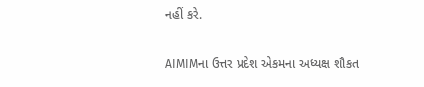નહીં કરે.

AIMIMના ઉત્તર પ્રદેશ એકમના અધ્યક્ષ શૌકત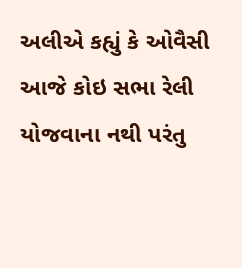અલીએ કહ્યું કે ઓવૈસી આજે કોઇ સભા રેલી યોજવાના નથી પરંતુ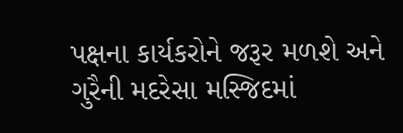પક્ષના કાર્યકરોને જરૂર મળશે અને ગુરૈની મદરેસા મસ્જિદમાં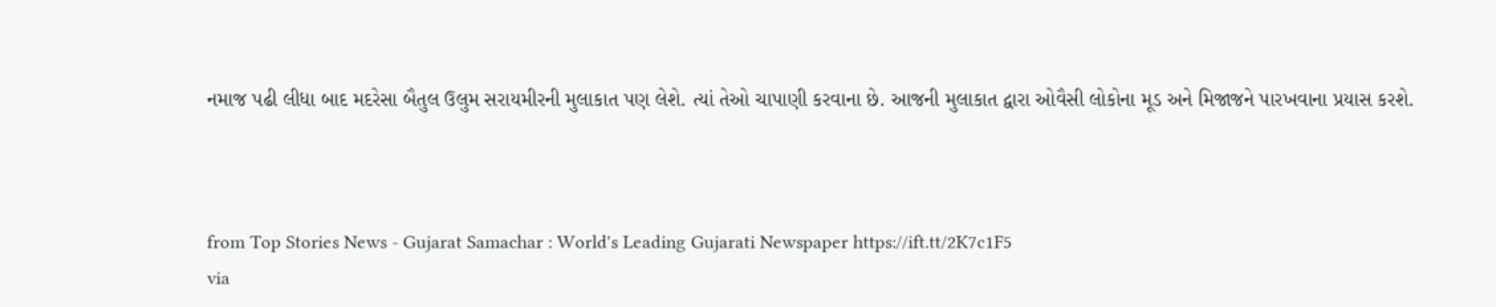નમાજ પઢી લીધા બાદ મદરેસા બૈતુલ ઉલુમ સરાયમીરની મુલાકાત પણ લેશે. ત્યાં તેઓ ચાપાણી કરવાના છે. આજની મુલાકાત દ્વારા ઓવૈસી લોકોના મૂડ અને મિજાજને પારખવાના પ્રયાસ કરશે.



from Top Stories News - Gujarat Samachar : World's Leading Gujarati Newspaper https://ift.tt/2K7c1F5
via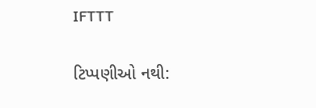IFTTT

ટિપ્પણીઓ નથી: